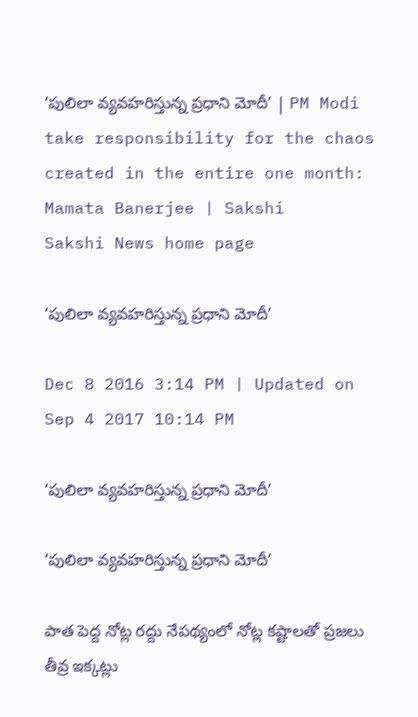‘పులిలా వ్యవహరిస్తున్న ప్రధాని మోదీ’ | PM Modi take responsibility for the chaos created in the entire one month: Mamata Banerjee | Sakshi
Sakshi News home page

‘పులిలా వ్యవహరిస్తున్న ప్రధాని మోదీ’

Dec 8 2016 3:14 PM | Updated on Sep 4 2017 10:14 PM

‘పులిలా వ్యవహరిస్తున్న ప్రధాని మోదీ’

‘పులిలా వ్యవహరిస్తున్న ప్రధాని మోదీ’

పాత పెద్ద నోట్ల రద్దు నేపథ్యంలో నోట్ల కష్టాలతో ప్రజలు తీవ్ర ఇక్కట్లు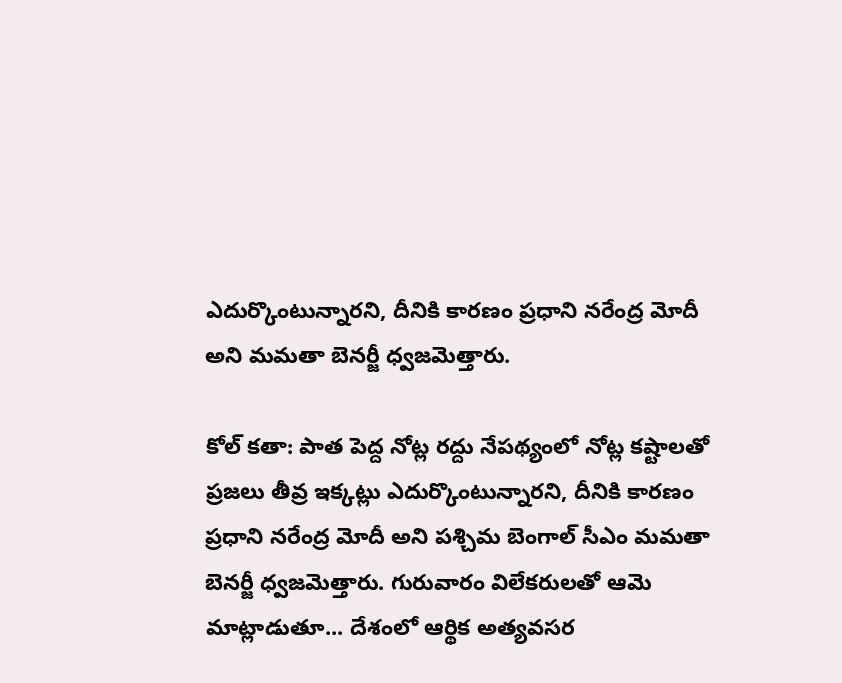ఎదుర్కొంటున్నారని, దీనికి కారణం ప్రధాని నరేంద్ర మోదీ అని మమతా బెనర్జీ ధ్వజమెత్తారు.

కోల్ కతా: పాత పెద్ద నోట్ల రద్దు నేపథ్యంలో నోట్ల కష్టాలతో ప్రజలు తీవ్ర ఇక్కట్లు ఎదుర్కొంటున్నారని, దీనికి కారణం ప్రధాని నరేంద్ర మోదీ అని పశ్చిమ బెంగాల్‌ సీఎం మమతా బెనర్జీ ధ్వజమెత్తారు. గురువారం విలేకరులతో ఆమె మాట్లాడుతూ... దేశంలో ఆర్థిక అత్యవసర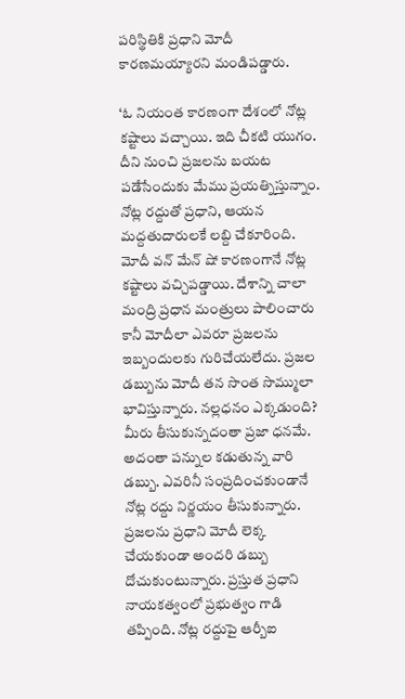పరిస్థితికి ప్రధాని మోదీ కారణమయ్యారని మండిపడ్డారు.

‘ఓ నియంత కారణంగా దేశంలో నోట్ల కష్టాలు వచ్చాయి. ఇది చీకటి యుగం. దీని నుంచి ప్రజలను బయట పడేసేందుకు మేము ప్రయత్నిస్తున్నాం. నోట్ల రద్దుతో ప్రధాని, ఆయన మద్దతుదారులకే లబ్ది చేకూరింది. మోదీ వన్‌ మేన్‌ షో కారణంగానే నోట్ల కష్టాలు వచ్చిపడ్డాయి. దేశాన్ని చాలా మంద్రి ప్రధాన మంత్రులు పాలించారు కానీ మోదీలా ఎవరూ ప్రజలను ఇబ్బందులకు గురిచేయలేదు. ప్రజల డబ్బును మోదీ తన సొంత సొమ్ములా భావిస్తున్నారు. నల్లధనం ఎక్కడుంది? మీరు తీసుకున్నదంతా ప్రజా ధనమే. అదంతా పన్నుల కడుతున్న వారి డబ్బు. ఎవరినీ సంప్రదించకుండానే నోట్ల రద్దు నిర్ణయం తీసుకున్నారు. ప్రజలను ప్రధాని మోదీ లెక్క చేయకుండా అందరి డబ్బు దోచుకుంటున్నారు. ప్రస్తుత ప్రధాని నాయకత్వంలో ప్రభుత్వం గాడి తప్పింది. నోట్ల రద్దుపై ఆర్బీఐ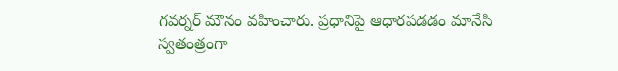గవర్నర్‌ మౌనం వహించారు. ప్రధానిపై ఆధారపడడం మానేసి స్వతంత్రంగా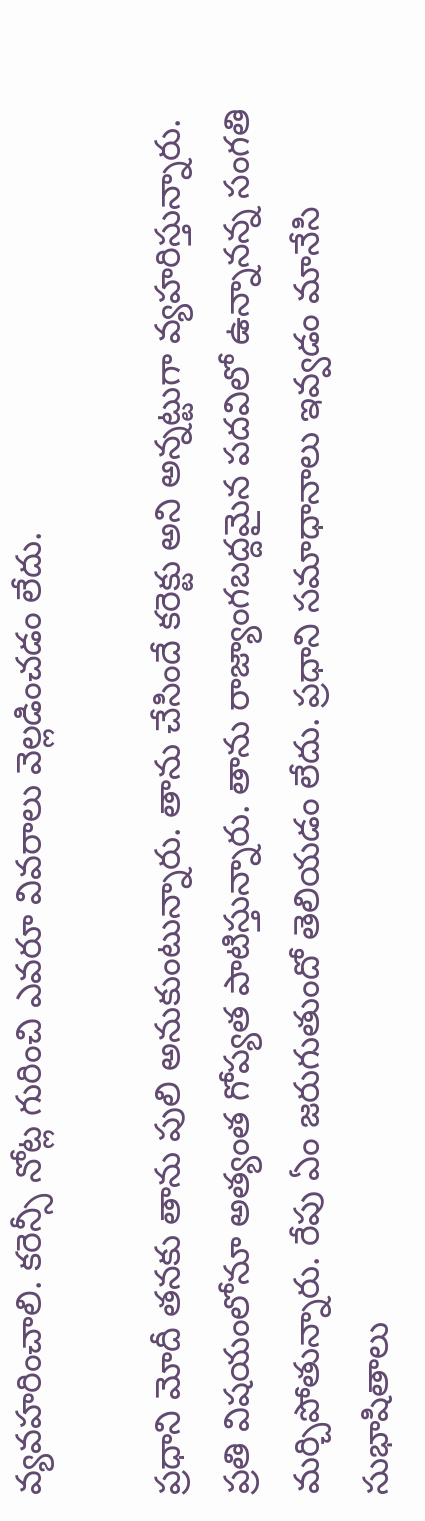వ్యవహరించాలి. కరెన్సీ నోట్ల గురించి ఎవరూ వివరాలు వెల్లడించడం లేదు.

ప్రధాని మోదీ తనకు తాను పులి అనుకుంటున్నారు. తాను చేసిందే కరెక్టు అని అన్నట్టుగా వ్యహరిస్తున్నారు. ప్రతి విషయంలోనూ అత్యంత గోప్యత పాటిస్తున్నారు. తాను రాజ్యాంగబద్దమైన పదవిలో ఉన్నానన్న సంగతి మర్చిపోతున్నారు. రేపు ఏం జరుగుతుందో తెలియడం లేదు. ప్రధాని సమాధానాలు ఇవ్వడం మానేసి సుభాషితాలు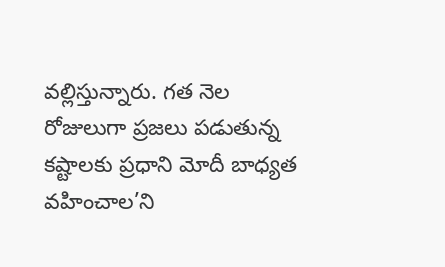వల్లిస్తున్నారు. గత నెల రోజులుగా ప్రజలు పడుతున్న కష్టాలకు ప్రధాని మోదీ బాధ్యత వహించాల’ని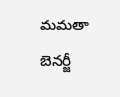మమతా బెనర్జీ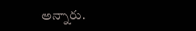అన్నారు.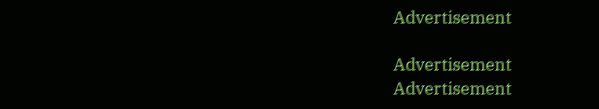Advertisement

Advertisement
Advertisement